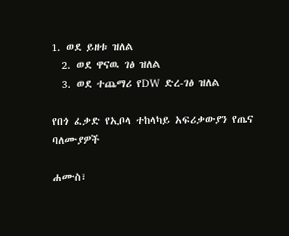1. ወደ ይዘቱ ዝለል
  2. ወደ ዋናዉ ገፅ ዝለል
  3. ወደ ተጨማሪ የDW ድረ-ገፅ ዝለል

የበጎ ፈቃድ የኢቦላ ተከላካይ አፍሪቃውያን የጤና ባለሙያዎች

ሐሙስ፣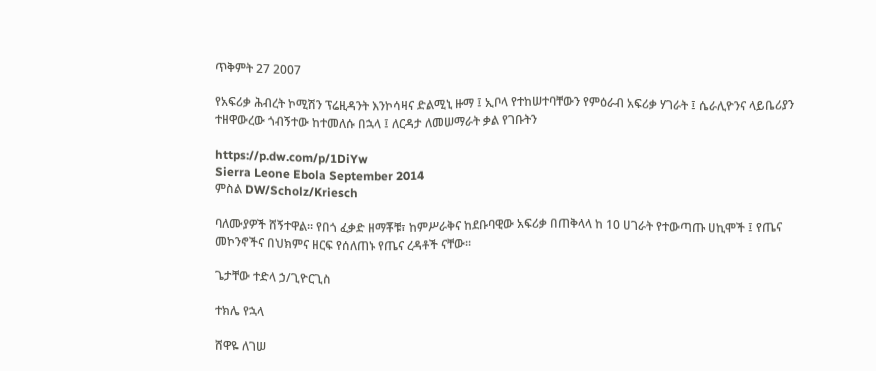ጥቅምት 27 2007

የአፍሪቃ ሕብረት ኮሚሽን ፕሬዚዳንት እንኮሳዛና ድልሚኒ ዙማ ፤ ኢቦላ የተከሠተባቸውን የምዕራብ አፍሪቃ ሃገራት ፤ ሴራሊዮንና ላይቤሪያን ተዘዋውረው ጎብኝተው ከተመለሱ በኋላ ፤ ለርዳታ ለመሠማራት ቃል የገቡትን

https://p.dw.com/p/1DiYw
Sierra Leone Ebola September 2014
ምስል DW/Scholz/Kriesch

ባለሙያዎች ሸኝተዋል። የበጎ ፈቃድ ዘማቾቹ፣ ከምሥራቅና ከደቡባዊው አፍሪቃ በጠቅላላ ከ 10 ሀገራት የተውጣጡ ሀኪሞች ፤ የጤና መኮንኖችና በህክምና ዘርፍ የሰለጠኑ የጤና ረዳቶች ናቸው።

ጌታቸው ተድላ ኃ/ጊዮርጊስ

ተክሌ የኋላ

ሸዋዬ ለገሠ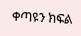ቀጣዩን ክፍል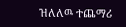ዝለለዉ ተጨማሪ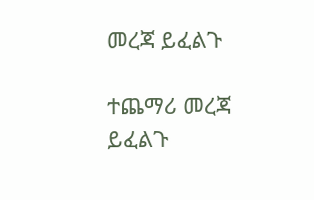መረጃ ይፈልጉ

ተጨማሪ መረጃ ይፈልጉ